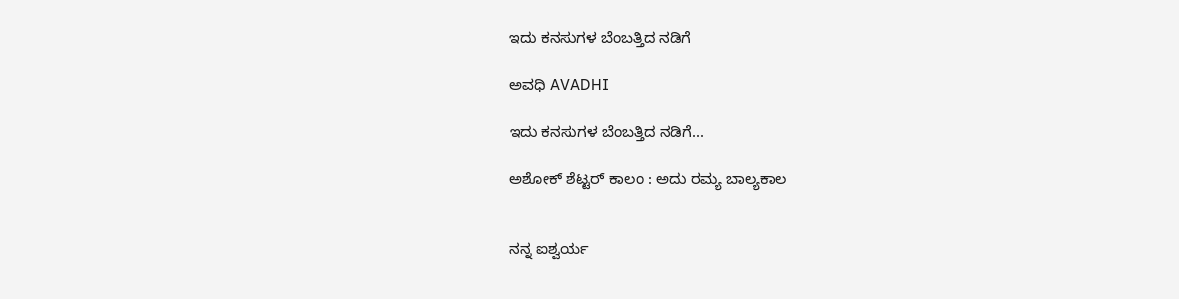ಇದು ಕನಸುಗಳ ಬೆಂಬತ್ತಿದ ನಡಿಗೆ‍

ಅವಧಿ AVADHI

ಇದು ಕನಸುಗಳ ಬೆಂಬತ್ತಿದ ನಡಿಗೆ...

ಅಶೋಕ್ ಶೆಟ್ಟರ್ ಕಾಲಂ : ಅದು ರಮ್ಯ ಬಾಲ್ಯಕಾಲ


ನನ್ನ ಐಶ್ವರ್ಯ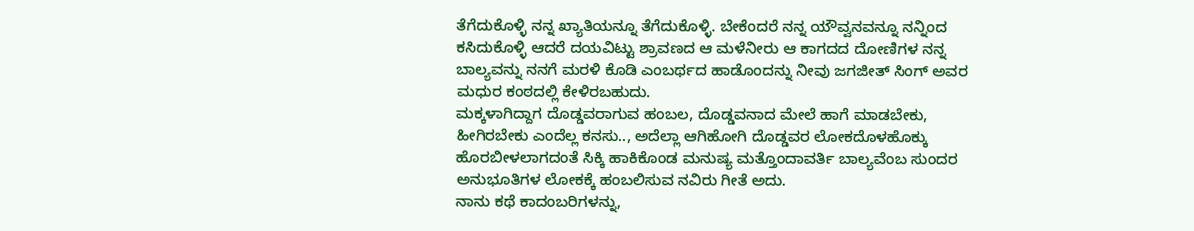ತೆಗೆದುಕೊಳ್ಳಿ ನನ್ನ ಖ್ಯಾತಿಯನ್ನೂ ತೆಗೆದುಕೊಳ್ಳಿ. ಬೇಕೆಂದರೆ ನನ್ನ ಯೌವ್ವನವನ್ನೂ ನನ್ನಿಂದ ಕಸಿದುಕೊಳ್ಳಿ ಆದರೆ ದಯವಿಟ್ಟು ಶ್ರಾವಣದ ಆ ಮಳೆನೀರು ಆ ಕಾಗದದ ದೋಣಿಗಳ ನನ್ನ ಬಾಲ್ಯವನ್ನು ನನಗೆ ಮರಳಿ ಕೊಡಿ ಎಂಬರ್ಥದ ಹಾಡೊಂದನ್ನು ನೀವು ಜಗಜೀತ್ ಸಿಂಗ್ ಅವರ ಮಧುರ ಕಂಠದಲ್ಲಿ ಕೇಳಿರಬಹುದು.
ಮಕ್ಕಳಾಗಿದ್ದಾಗ ದೊಡ್ಡವರಾಗುವ ಹಂಬಲ, ದೊಡ್ಡವನಾದ ಮೇಲೆ ಹಾಗೆ ಮಾಡಬೇಕು, ಹೀಗಿರಬೇಕು ಎಂದೆಲ್ಲ ಕನಸು.., ಅದೆಲ್ಲಾ ಆಗಿಹೋಗಿ ದೊಡ್ಡವರ ಲೋಕದೊಳಹೊಕ್ಕು ಹೊರಬೀಳಲಾಗದಂತೆ ಸಿಕ್ಕಿ ಹಾಕಿಕೊಂಡ ಮನುಷ್ಯ ಮತ್ತೊಂದಾವರ್ತಿ ಬಾಲ್ಯವೆಂಬ ಸುಂದರ ಅನುಭೂತಿಗಳ ಲೋಕಕ್ಕೆ ಹಂಬಲಿಸುವ ನವಿರು ಗೀತೆ ಅದು.
ನಾನು ಕಥೆ ಕಾದಂಬರಿಗಳನ್ನು,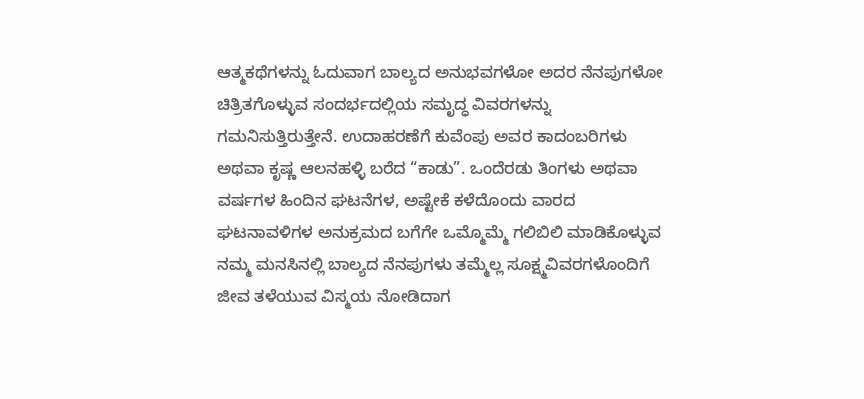ಆತ್ಮಕಥೆಗಳನ್ನು ಓದುವಾಗ ಬಾಲ್ಯದ ಅನುಭವಗಳೋ ಅದರ ನೆನಪುಗಳೋ ಚಿತ್ರಿತಗೊಳ್ಳುವ ಸಂದರ್ಭದಲ್ಲಿಯ ಸಮೃದ್ಧ ವಿವರಗಳನ್ನು ಗಮನಿಸುತ್ತಿರುತ್ತೇನೆ. ಉದಾಹರಣೆಗೆ ಕುವೆಂಪು ಅವರ ಕಾದಂಬರಿಗಳು ಅಥವಾ ಕೃಷ್ಣ ಆಲನಹಳ್ಳಿ ಬರೆದ “ಕಾಡು”. ಒಂದೆರಡು ತಿಂಗಳು ಅಥವಾ ವರ್ಷಗಳ ಹಿಂದಿನ ಘಟನೆಗಳ, ಅಷ್ಟೇಕೆ ಕಳೆದೊಂದು ವಾರದ ಘಟನಾವಳಿಗಳ ಅನುಕ್ರಮದ ಬಗೆಗೇ ಒಮ್ಮೊಮ್ಮೆ ಗಲಿಬಿಲಿ ಮಾಡಿಕೊಳ್ಳುವ ನಮ್ಮ ಮನಸಿನಲ್ಲಿ ಬಾಲ್ಯದ ನೆನಪುಗಳು ತಮ್ಮೆಲ್ಲ ಸೂಕ್ಷ್ಮವಿವರಗಳೊಂದಿಗೆ ಜೀವ ತಳೆಯುವ ವಿಸ್ಮಯ ನೋಡಿದಾಗ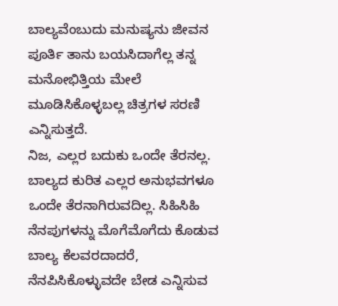ಬಾಲ್ಯವೆಂಬುದು ಮನುಷ್ಯನು ಜೀವನ ಪೂರ್ತಿ ತಾನು ಬಯಸಿದಾಗೆಲ್ಲ ತನ್ನ ಮನೋಭಿತ್ತಿಯ ಮೇಲೆ ಮೂಡಿಸಿಕೊಳ್ಳಬಲ್ಲ ಚಿತ್ರಗಳ ಸರಣಿ ಎನ್ನಿಸುತ್ತದೆ.
ನಿಜ, ಎಲ್ಲರ ಬದುಕು ಒಂದೇ ತೆರನಲ್ಲ. ಬಾಲ್ಯದ ಕುರಿತ ಎಲ್ಲರ ಅನುಭವಗಳೂ ಒಂದೇ ತೆರನಾಗಿರುವದಿಲ್ಲ. ಸಿಹಿಸಿಹಿ ನೆನಪುಗಳನ್ನು ಮೊಗೆಮೊಗೆದು ಕೊಡುವ ಬಾಲ್ಯ ಕೆಲವರದಾದರೆ, ನೆನಪಿಸಿಕೊಳ್ಳುವದೇ ಬೇಡ ಎನ್ನಿಸುವ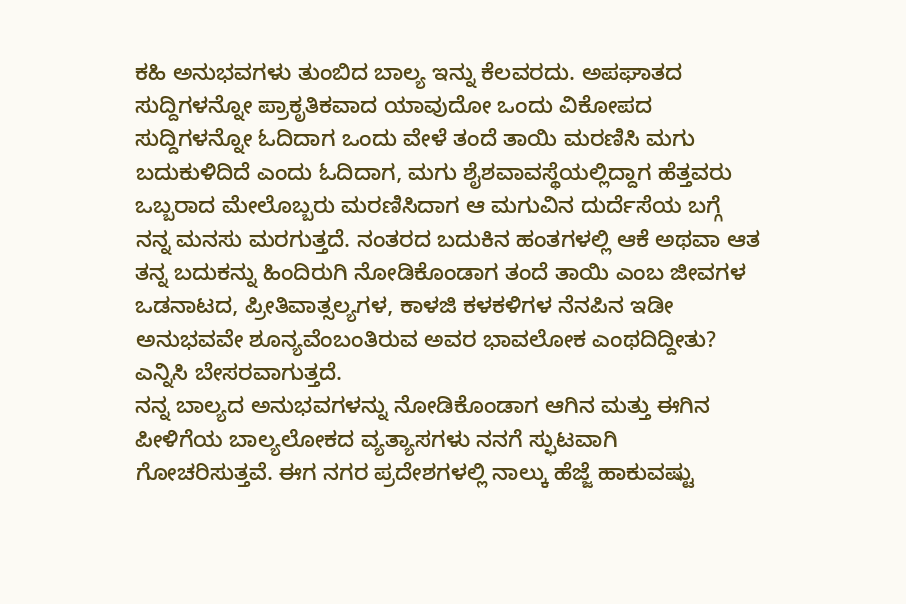ಕಹಿ ಅನುಭವಗಳು ತುಂಬಿದ ಬಾಲ್ಯ ಇನ್ನು ಕೆಲವರದು. ಅಪಘಾತದ ಸುದ್ದಿಗಳನ್ನೋ ಪ್ರಾಕೃತಿಕವಾದ ಯಾವುದೋ ಒಂದು ವಿಕೋಪದ ಸುದ್ದಿಗಳನ್ನೋ ಓದಿದಾಗ ಒಂದು ವೇಳೆ ತಂದೆ ತಾಯಿ ಮರಣಿಸಿ ಮಗು ಬದುಕುಳಿದಿದೆ ಎಂದು ಓದಿದಾಗ, ಮಗು ಶೈಶವಾವಸ್ಥೆಯಲ್ಲಿದ್ದಾಗ ಹೆತ್ತವರು ಒಬ್ಬರಾದ ಮೇಲೊಬ್ಬರು ಮರಣಿಸಿದಾಗ ಆ ಮಗುವಿನ ದುರ್ದೆಸೆಯ ಬಗ್ಗೆ ನನ್ನ ಮನಸು ಮರಗುತ್ತದೆ. ನಂತರದ ಬದುಕಿನ ಹಂತಗಳಲ್ಲಿ ಆಕೆ ಅಥವಾ ಆತ ತನ್ನ ಬದುಕನ್ನು ಹಿಂದಿರುಗಿ ನೋಡಿಕೊಂಡಾಗ ತಂದೆ ತಾಯಿ ಎಂಬ ಜೀವಗಳ ಒಡನಾಟದ, ಪ್ರೀತಿವಾತ್ಸಲ್ಯಗಳ, ಕಾಳಜಿ ಕಳಕಳಿಗಳ ನೆನಪಿನ ಇಡೀ ಅನುಭವವೇ ಶೂನ್ಯವೆಂಬಂತಿರುವ ಅವರ ಭಾವಲೋಕ ಎಂಥದಿದ್ದೀತು? ಎನ್ನಿಸಿ ಬೇಸರವಾಗುತ್ತದೆ.
ನನ್ನ ಬಾಲ್ಯದ ಅನುಭವಗಳನ್ನು ನೋಡಿಕೊಂಡಾಗ ಆಗಿನ ಮತ್ತು ಈಗಿನ ಪೀಳಿಗೆಯ ಬಾಲ್ಯಲೋಕದ ವ್ಯತ್ಯಾಸಗಳು ನನಗೆ ಸ್ಫುಟವಾಗಿ ಗೋಚರಿಸುತ್ತವೆ. ಈಗ ನಗರ ಪ್ರದೇಶಗಳಲ್ಲಿ ನಾಲ್ಕು ಹೆಜ್ಜೆ ಹಾಕುವಷ್ಟು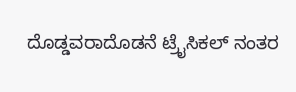ದೊಡ್ಡವರಾದೊಡನೆ ಟ್ರೈಸಿಕಲ್ ನಂತರ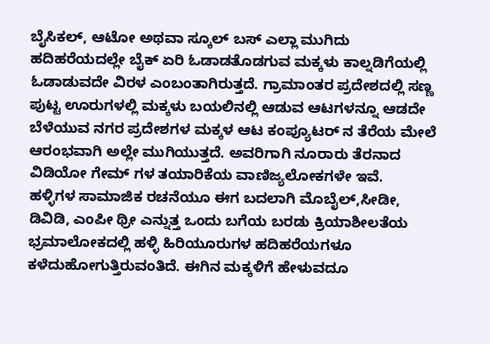ಬೈಸಿಕಲ್, ಆಟೋ ಅಥವಾ ಸ್ಕೂಲ್ ಬಸ್ ಎಲ್ಲಾ ಮುಗಿದು ಹದಿಹರೆಯದಲ್ಲೇ ಬೈಕ್ ಏರಿ ಓಡಾಡತೊಡಗುವ ಮಕ್ಕಳು ಕಾಲ್ನಡಿಗೆಯಲ್ಲಿ ಓಡಾಡುವದೇ ವಿರಳ ಎಂಬಂತಾಗಿರುತ್ತದೆ. ಗ್ರಾಮಾಂತರ ಪ್ರದೇಶದಲ್ಲಿ ಸಣ್ಣ ಪುಟ್ಟ ಊರುಗಳಲ್ಲಿ ಮಕ್ಕಳು ಬಯಲಿನಲ್ಲಿ ಆಡುವ ಆಟಗಳನ್ನೂ ಆಡದೇ ಬೆಳೆಯುವ ನಗರ ಪ್ರದೇಶಗಳ ಮಕ್ಕಳ ಆಟ ಕಂಪ್ಯೂಟರ್ ನ ತೆರೆಯ ಮೇಲೆ ಆರಂಭವಾಗಿ ಅಲ್ಲೇ ಮುಗಿಯುತ್ತದೆ. ಅವರಿಗಾಗಿ ನೂರಾರು ತೆರನಾದ ವಿಡಿಯೋ ಗೇಮ್ ಗಳ ತಯಾರಿಕೆಯ ವಾಣಿಜ್ಯಲೋಕಗಳೇ ಇವೆ.
ಹಳ್ಳಿಗಳ ಸಾಮಾಜಿಕ ರಚನೆಯೂ ಈಗ ಬದಲಾಗಿ ಮೊಬೈಲ್,ಸೀಡೀ, ಡಿವಿಡಿ, ಎಂಪೀ ಥ್ರೀ ಎನ್ನುತ್ತ ಒಂದು ಬಗೆಯ ಬರಡು ಕ್ರಿಯಾಶೀಲತೆಯ ಭ್ರಮಾಲೋಕದಲ್ಲಿ ಹಳ್ಳಿ ಹಿರಿಯೂರುಗಳ ಹದಿಹರೆಯಗಳೂ ಕಳೆದುಹೋಗುತ್ತಿರುವಂತಿದೆ. ಈಗಿನ ಮಕ್ಕಳಿಗೆ ಹೇಳುವದೂ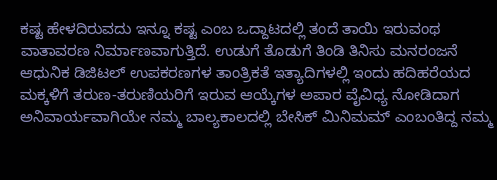ಕಷ್ಟ ಹೇಳದಿರುವದು ಇನ್ನೂ ಕಷ್ಟ ಎಂಬ ಒದ್ದಾಟದಲ್ಲಿ ತಂದೆ ತಾಯಿ ಇರುವಂಥ ವಾತಾವರಣ ನಿರ್ಮಾಣವಾಗುತ್ತಿದೆ. ಉಡುಗೆ ತೊಡುಗೆ ತಿಂಡಿ ತಿನಿಸು ಮನರಂಜನೆ ಆಧುನಿಕ ಡಿಜಿಟಲ್ ಉಪಕರಣಗಳ ತಾಂತ್ರಿಕತೆ ಇತ್ಯಾದಿಗಳಲ್ಲಿ ಇಂದು ಹದಿಹರೆಯದ ಮಕ್ಕಳಿಗೆ ತರುಣ-ತರುಣಿಯರಿಗೆ ಇರುವ ಆಯ್ಕೆಗಳ ಅಪಾರ ವೈವಿಧ್ಯ ನೋಡಿದಾಗ ಅನಿವಾರ್ಯವಾಗಿಯೇ ನಮ್ಮ ಬಾಲ್ಯಕಾಲದಲ್ಲಿ ಬೇಸಿಕ್ ಮಿನಿಮಮ್ ಎಂಬಂತಿದ್ದ ನಮ್ಮ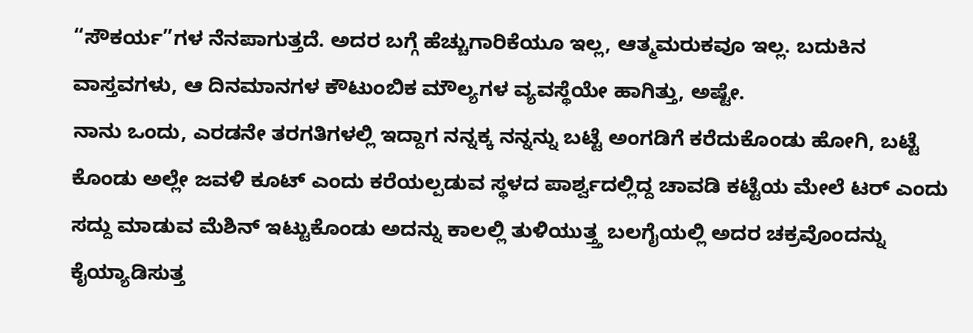“ಸೌಕರ್ಯ”ಗಳ ನೆನಪಾಗುತ್ತದೆ. ಅದರ ಬಗ್ಗೆ ಹೆಚ್ಚುಗಾರಿಕೆಯೂ ಇಲ್ಲ, ಆತ್ಮಮರುಕವೂ ಇಲ್ಲ. ಬದುಕಿನ ವಾಸ್ತವಗಳು, ಆ ದಿನಮಾನಗಳ ಕೌಟುಂಬಿಕ ಮೌಲ್ಯಗಳ ವ್ಯವಸ್ಥೆಯೇ ಹಾಗಿತ್ತು, ಅಷ್ಟೇ.
ನಾನು ಒಂದು, ಎರಡನೇ ತರಗತಿಗಳಲ್ಲಿ ಇದ್ದಾಗ ನನ್ನಕ್ಕ ನನ್ನನ್ನು ಬಟ್ಟೆ ಅಂಗಡಿಗೆ ಕರೆದುಕೊಂಡು ಹೋಗಿ, ಬಟ್ಟೆ ಕೊಂಡು ಅಲ್ಲೇ ಜವಳಿ ಕೂಟ್ ಎಂದು ಕರೆಯಲ್ಪಡುವ ಸ್ಥಳದ ಪಾರ್ಶ್ವದಲ್ಲಿದ್ದ ಚಾವಡಿ ಕಟ್ಟೆಯ ಮೇಲೆ ಟರ್ ಎಂದು ಸದ್ದು ಮಾಡುವ ಮೆಶಿನ್ ಇಟ್ಟುಕೊಂಡು ಅದನ್ನು ಕಾಲಲ್ಲಿ ತುಳಿಯುತ್ತ್ತ ಬಲಗೈಯಲ್ಲಿ ಅದರ ಚಕ್ರವೊಂದನ್ನು ಕೈಯ್ಯಾಡಿಸುತ್ತ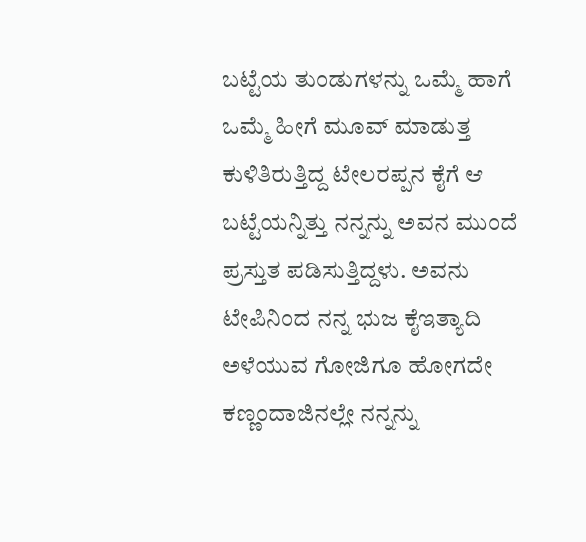ಬಟ್ಟೆಯ ತುಂಡುಗಳನ್ನು ಒಮ್ಮೆ ಹಾಗೆ ಒಮ್ಮೆ ಹೀಗೆ ಮೂವ್ ಮಾಡುತ್ತ ಕುಳಿತಿರುತ್ತಿದ್ದ ಟೇಲರಪ್ಪನ ಕೈಗೆ ಆ ಬಟ್ಟೆಯನ್ನಿತ್ತು ನನ್ನನ್ನು ಅವನ ಮುಂದೆ ಪ್ರಸ್ತುತ ಪಡಿಸುತ್ತಿದ್ದಳು. ಅವನು ಟೇಪಿನಿಂದ ನನ್ನ ಭುಜ ಕೈಇತ್ಯಾದಿ ಅಳೆಯುವ ಗೋಜಿಗೂ ಹೋಗದೇ ಕಣ್ಣಂದಾಜಿನಲ್ಲೇ ನನ್ನನ್ನು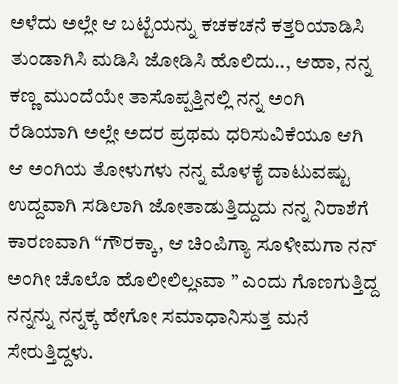ಅಳೆದು ಅಲ್ಲೇ ಆ ಬಟ್ಟೆಯನ್ನು ಕಚಕಚನೆ ಕತ್ತರಿಯಾಡಿಸಿ ತುಂಡಾಗಿಸಿ ಮಡಿಸಿ ಜೋಡಿಸಿ ಹೊಲಿದು.., ಆಹಾ, ನನ್ನ ಕಣ್ಣ ಮುಂದೆಯೇ ತಾಸೊಪ್ಪತ್ತಿನಲ್ಲಿ ನನ್ನ ಅಂಗಿ ರೆಡಿಯಾಗಿ ಅಲ್ಲೇ ಅದರ ಪ್ರಥಮ ಧರಿಸುವಿಕೆಯೂ ಆಗಿ ಆ ಅಂಗಿಯ ತೋಳುಗಳು ನನ್ನ ಮೊಳಕೈ ದಾಟುವಷ್ಟು ಉದ್ದವಾಗಿ ಸಡಿಲಾಗಿ ಜೋತಾಡುತ್ತಿದ್ದುದು ನನ್ನ ನಿರಾಶೆಗೆ ಕಾರಣವಾಗಿ “ಗೌರಕ್ಕಾ, ಆ ಚಿಂಪಿಗ್ಯಾ ಸೂಳೀಮಗಾ ನನ್ ಅಂಗೀ ಚೊಲೊ ಹೊಲೀಲಿಲ್ಲsವಾ ” ಎಂದು ಗೊಣಗುತ್ತಿದ್ದ ನನ್ನನ್ನು ನನ್ನಕ್ಕ ಹೇಗೋ ಸಮಾಧಾನಿಸುತ್ತ ಮನೆ ಸೇರುತ್ತಿದ್ದಳು.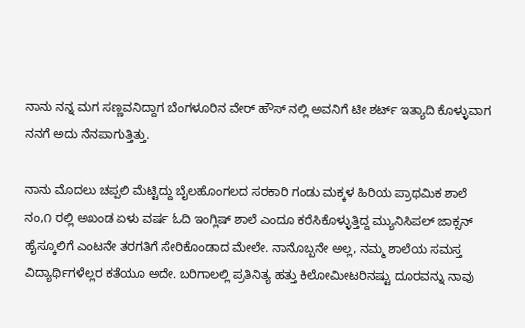ನಾನು ನನ್ನ ಮಗ ಸಣ್ಣವನಿದ್ದಾಗ ಬೆಂಗಳೂರಿನ ವೇರ್ ಹೌಸ್ ನಲ್ಲಿ ಅವನಿಗೆ ಟೀ ಶರ್ಟ್ ಇತ್ಯಾದಿ ಕೊಳ್ಳುವಾಗ ನನಗೆ ಅದು ನೆನಪಾಗುತ್ತಿತ್ತು.

ನಾನು ಮೊದಲು ಚಪ್ಪಲಿ ಮೆಟ್ಟಿದ್ದು ಬೈಲಹೊಂಗಲದ ಸರಕಾರಿ ಗಂಡು ಮಕ್ಕಳ ಹಿರಿಯ ಪ್ರಾಥಮಿಕ ಶಾಲೆ ನಂ,೧ ರಲ್ಲಿ ಅಖಂಡ ಏಳು ವರ್ಷ ಓದಿ ಇಂಗ್ಲಿಷ್ ಶಾಲೆ ಎಂದೂ ಕರೆಸಿಕೊಳ್ಳುತ್ತಿದ್ದ ಮ್ಯುನಿಸಿಪಲ್ ಜಾಕ್ಸನ್ ಹೈಸ್ಕೂಲಿಗೆ ಎಂಟನೇ ತರಗತಿಗೆ ಸೇರಿಕೊಂಡಾದ ಮೇಲೇ. ನಾನೊಬ್ಬನೇ ಅಲ್ಲ, ನಮ್ಮ ಶಾಲೆಯ ಸಮಸ್ತ ವಿದ್ಯಾರ್ಥಿಗಳೆಲ್ಲರ ಕತೆಯೂ ಅದೇ. ಬರಿಗಾಲಲ್ಲಿ ಪ್ರತಿನಿತ್ಯ ಹತ್ತು ಕಿಲೋಮೀಟರಿನಷ್ಟು ದೂರವನ್ನು ನಾವು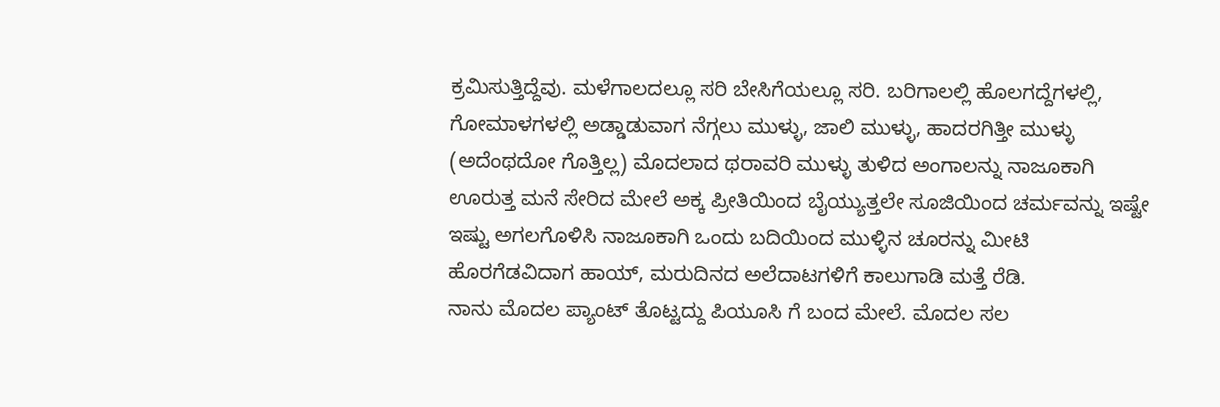ಕ್ರಮಿಸುತ್ತಿದ್ದೆವು. ಮಳೆಗಾಲದಲ್ಲೂ ಸರಿ ಬೇಸಿಗೆಯಲ್ಲೂ ಸರಿ. ಬರಿಗಾಲಲ್ಲಿ ಹೊಲಗದ್ದೆಗಳಲ್ಲಿ, ಗೋಮಾಳಗಳಲ್ಲಿ ಅಡ್ಡಾಡುವಾಗ ನೆಗ್ಗಲು ಮುಳ್ಳು, ಜಾಲಿ ಮುಳ್ಳು, ಹಾದರಗಿತ್ತೀ ಮುಳ್ಳು (ಅದೆಂಥದೋ ಗೊತ್ತಿಲ್ಲ) ಮೊದಲಾದ ಥರಾವರಿ ಮುಳ್ಳು ತುಳಿದ ಅಂಗಾಲನ್ನು ನಾಜೂಕಾಗಿ ಊರುತ್ತ ಮನೆ ಸೇರಿದ ಮೇಲೆ ಅಕ್ಕ ಪ್ರೀತಿಯಿಂದ ಬೈಯ್ಯುತ್ತಲೇ ಸೂಜಿಯಿಂದ ಚರ್ಮವನ್ನು ಇಷ್ಟೇ ಇಷ್ಟು ಅಗಲಗೊಳಿಸಿ ನಾಜೂಕಾಗಿ ಒಂದು ಬದಿಯಿಂದ ಮುಳ್ಳಿನ ಚೂರನ್ನು ಮೀಟಿ ಹೊರಗೆಡವಿದಾಗ ಹಾಯ್, ಮರುದಿನದ ಅಲೆದಾಟಗಳಿಗೆ ಕಾಲುಗಾಡಿ ಮತ್ತೆ ರೆಡಿ.
ನಾನು ಮೊದಲ ಪ್ಯಾಂಟ್ ತೊಟ್ಟದ್ದು ಪಿಯೂಸಿ ಗೆ ಬಂದ ಮೇಲೆ. ಮೊದಲ ಸಲ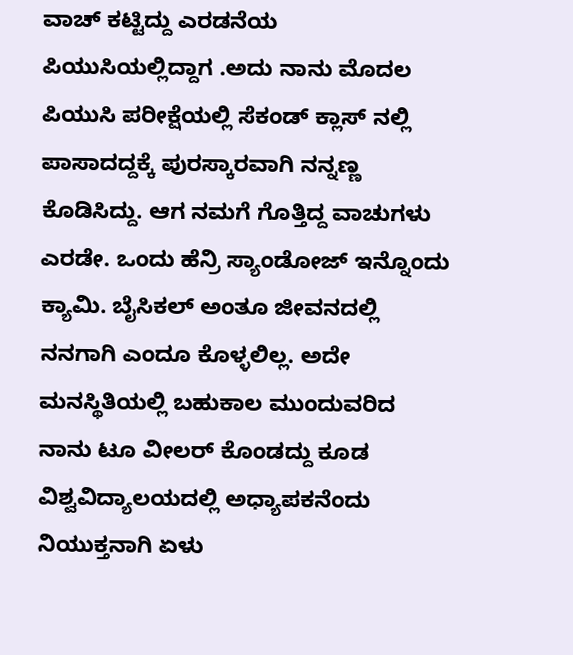ವಾಚ್ ಕಟ್ಟಿದ್ದು ಎರಡನೆಯ ಪಿಯುಸಿಯಲ್ಲಿದ್ದಾಗ .ಅದು ನಾನು ಮೊದಲ ಪಿಯುಸಿ ಪರೀಕ್ಷೆಯಲ್ಲಿ ಸೆಕಂಡ್ ಕ್ಲಾಸ್ ನಲ್ಲಿ ಪಾಸಾದದ್ದಕ್ಕೆ ಪುರಸ್ಕಾರವಾಗಿ ನನ್ನಣ್ಣ ಕೊಡಿಸಿದ್ದು. ಆಗ ನಮಗೆ ಗೊತ್ತಿದ್ದ ವಾಚುಗಳು ಎರಡೇ. ಒಂದು ಹೆನ್ರಿ ಸ್ಯಾಂಡೋಜ್ ಇನ್ನೊಂದು ಕ್ಯಾಮಿ. ಬೈಸಿಕಲ್ ಅಂತೂ ಜೀವನದಲ್ಲಿ ನನಗಾಗಿ ಎಂದೂ ಕೊಳ್ಳಲಿಲ್ಲ. ಅದೇ ಮನಸ್ಥಿತಿಯಲ್ಲಿ ಬಹುಕಾಲ ಮುಂದುವರಿದ ನಾನು ಟೂ ವೀಲರ್ ಕೊಂಡದ್ದು ಕೂಡ ವಿಶ್ವವಿದ್ಯಾಲಯದಲ್ಲಿ ಅಧ್ಯಾಪಕನೆಂದು ನಿಯುಕ್ತನಾಗಿ ಏಳು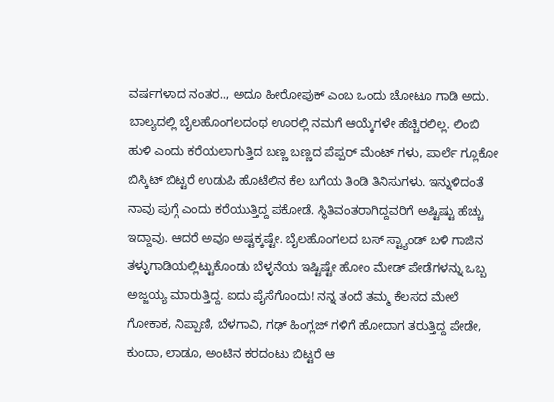ವರ್ಷಗಳಾದ ನಂತರ.., ಅದೂ ಹೀರೋಪುಕ್ ಎಂಬ ಒಂದು ಚೋಟೂ ಗಾಡಿ ಅದು.
ಬಾಲ್ಯದಲ್ಲಿ ಬೈಲಹೊಂಗಲದಂಥ ಊರಲ್ಲಿ ನಮಗೆ ಆಯ್ಕೆಗಳೇ ಹೆಚ್ಚಿರಲಿಲ್ಲ. ಲಿಂಬಿ ಹುಳಿ ಎಂದು ಕರೆಯಲಾಗುತ್ತಿದ ಬಣ್ಣ ಬಣ್ಣದ ಪೆಪ್ಪರ್ ಮೆಂಟ್ ಗಳು, ಪಾರ್ಲೆ ಗ್ಲೂಕೋ ಬಿಸ್ಕಿಟ್ ಬಿಟ್ಟರೆ ಉಡುಪಿ ಹೊಟೆಲಿನ ಕೆಲ ಬಗೆಯ ತಿಂಡಿ ತಿನಿಸುಗಳು. ಇನ್ನುಳಿದಂತೆ ನಾವು ಪುಗ್ಗೆ ಎಂದು ಕರೆಯುತ್ತಿದ್ದ ಪಕೋಡೆ. ಸ್ಥಿತಿವಂತರಾಗಿದ್ದವರಿಗೆ ಅಷ್ಟಿಷ್ಟು ಹೆಚ್ಚು ಇದ್ದಾವು. ಆದರೆ ಅವೂ ಅಷ್ಟಕ್ಕಷ್ಟೇ. ಬೈಲಹೊಂಗಲದ ಬಸ್ ಸ್ಟ್ಯಾಂಡ್ ಬಳಿ ಗಾಜಿನ ತಳ್ಳುಗಾಡಿಯಲ್ಲಿಟ್ಟುಕೊಂಡು ಬೆಳ್ಳನೆಯ ಇಷ್ಟಿಷ್ಟೇ ಹೋಂ ಮೇಡ್ ಪೇಡೆಗಳನ್ನು ಒಬ್ಬ ಅಜ್ಜಯ್ಯ ಮಾರುತ್ತಿದ್ದ. ಐದು ಪೈಸೆಗೊಂದು! ನನ್ನ ತಂದೆ ತಮ್ಮ ಕೆಲಸದ ಮೇಲೆ ಗೋಕಾಕ, ನಿಪ್ಪಾಣಿ, ಬೆಳಗಾವಿ, ಗಢ್ ಹಿಂಗ್ಲಜ್ ಗಳಿಗೆ ಹೋದಾಗ ತರುತ್ತಿದ್ದ ಪೇಡೇ, ಕುಂದಾ, ಲಾಡೂ, ಅಂಟಿನ ಕರದಂಟು ಬಿಟ್ಟರೆ ಆ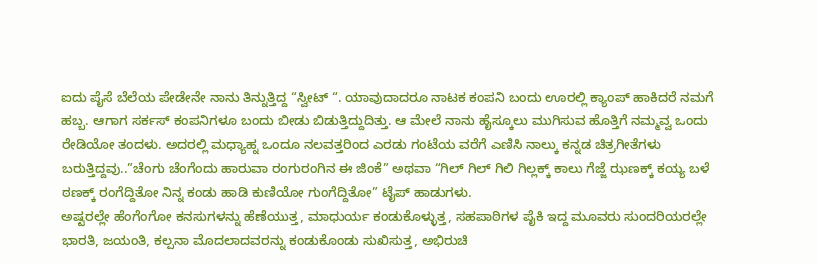ಐದು ಪೈಸೆ ಬೆಲೆಯ ಪೇಡೇನೇ ನಾನು ತಿನ್ನುತ್ತಿದ್ದ “ಸ್ವೀಟ್ “. ಯಾವುದಾದರೂ ನಾಟಕ ಕಂಪನಿ ಬಂದು ಊರಲ್ಲಿ ಕ್ಯಾಂಪ್ ಹಾಕಿದರೆ ನಮಗೆ ಹಬ್ಬ. ಆಗಾಗ ಸರ್ಕಸ್ ಕಂಪನಿಗಳೂ ಬಂದು ಬೀಡು ಬಿಡುತ್ತಿದ್ದುದಿತ್ತು. ಆ ಮೇಲೆ ನಾನು ಹೈಸ್ಕೂಲು ಮುಗಿಸುವ ಹೊತ್ತಿಗೆ ನಮ್ಮವ್ವ ಒಂದು ರೇಡಿಯೋ ತಂದಳು. ಅದರಲ್ಲಿ ಮಧ್ಯಾಹ್ನ ಒಂದೂ ನಲವತ್ತರಿಂದ ಎರಡು ಗಂಟೆಯ ವರೆಗೆ ಎಣಿಸಿ ನಾಲ್ಕು ಕನ್ನಡ ಚಿತ್ರಗೀತೆಗಳು ಬರುತ್ತಿದ್ದವು..”ಚೆಂಗು ಚೆಂಗೆಂದು ಹಾರುವಾ ರಂಗುರಂಗಿನ ಈ ಜಿಂಕೆ” ಅಥವಾ “ಗಿಲ್ ಗಿಲ್ ಗಿಲಿ ಗಿಲ್ಲಕ್ಕ್ ಕಾಲು ಗೆಜ್ಜೆ ಝಣಕ್ಕ್ ಕಯ್ಯ ಬಳೆ ಠಣಕ್ಕ್ ರಂಗೆದ್ದಿತೋ ನಿನ್ನ ಕಂಡು ಹಾಡಿ ಕುಣಿಯೋ ಗುಂಗೆದ್ದಿತೋ” ಟೈಪ್ ಹಾಡುಗಳು.
ಅಷ್ಟರಲ್ಲೇ ಹೆಂಗೆಂಗೋ ಕನಸುಗಳನ್ನು ಹೆಣೆಯುತ್ತ, ಮಾಧುರ್ಯ ಕಂಡುಕೊಳ್ಳುತ್ತ, ಸಹಪಾಠಿಗಳ ಪೈಕಿ ಇದ್ದ ಮೂವರು ಸುಂದರಿಯರಲ್ಲೇ ಭಾರತಿ, ಜಯಂತಿ, ಕಲ್ಪನಾ ಮೊದಲಾದವರನ್ನು ಕಂಡುಕೊಂಡು ಸುಖಿಸುತ್ತ, ಅಭಿರುಚಿ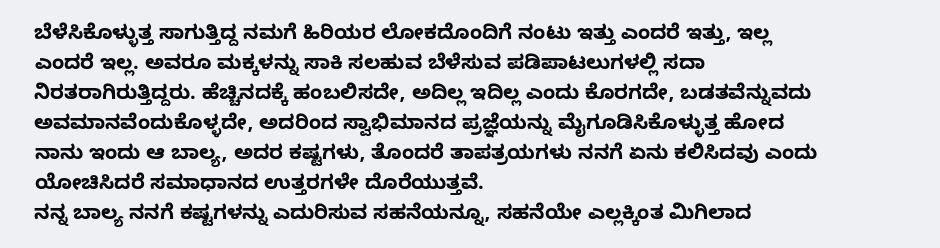ಬೆಳೆಸಿಕೊಳ್ಳುತ್ತ ಸಾಗುತ್ತಿದ್ದ ನಮಗೆ ಹಿರಿಯರ ಲೋಕದೊಂದಿಗೆ ನಂಟು ಇತ್ತು ಎಂದರೆ ಇತ್ತು, ಇಲ್ಲ ಎಂದರೆ ಇಲ್ಲ. ಅವರೂ ಮಕ್ಕಳನ್ನು ಸಾಕಿ ಸಲಹುವ ಬೆಳೆಸುವ ಪಡಿಪಾಟಲುಗಳಲ್ಲಿ ಸದಾ ನಿರತರಾಗಿರುತ್ತಿದ್ದರು. ಹೆಚ್ಚಿನದಕ್ಕೆ ಹಂಬಲಿಸದೇ, ಅದಿಲ್ಲ ಇದಿಲ್ಲ ಎಂದು ಕೊರಗದೇ, ಬಡತವೆನ್ನುವದು ಅವಮಾನವೆಂದುಕೊಳ್ಳದೇ, ಅದರಿಂದ ಸ್ವಾಭಿಮಾನದ ಪ್ರಜ್ಞೆಯನ್ನು ಮೈಗೂಡಿಸಿಕೊಳ್ಳುತ್ತ ಹೋದ ನಾನು ಇಂದು ಆ ಬಾಲ್ಯ, ಅದರ ಕಷ್ಟಗಳು, ತೊಂದರೆ ತಾಪತ್ರಯಗಳು ನನಗೆ ಏನು ಕಲಿಸಿದವು ಎಂದು ಯೋಚಿಸಿದರೆ ಸಮಾಧಾನದ ಉತ್ತರಗಳೇ ದೊರೆಯುತ್ತವೆ.
ನನ್ನ ಬಾಲ್ಯ ನನಗೆ ಕಷ್ಟಗಳನ್ನು ಎದುರಿಸುವ ಸಹನೆಯನ್ನೂ, ಸಹನೆಯೇ ಎಲ್ಲಕ್ಕಿಂತ ಮಿಗಿಲಾದ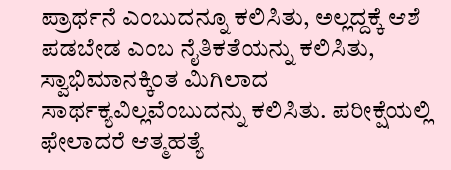ಪ್ರಾರ್ಥನೆ ಎಂಬುದನ್ನೂ ಕಲಿಸಿತು, ಅಲ್ಲದ್ದಕ್ಕೆ ಆಶೆ ಪಡಬೇಡ ಎಂಬ ನೈತಿಕತೆಯನ್ನು ಕಲಿಸಿತು, ಸ್ವಾಭಿಮಾನಕ್ಕಿಂತ ಮಿಗಿಲಾದ ಸಾರ್ಥಕ್ಯವಿಲ್ಲವೆಂಬುದನ್ನು ಕಲಿಸಿತು. ಪರೀಕ್ಷೆಯಲ್ಲಿ ಫೇಲಾದರೆ ಆತ್ಮಹತ್ಯೆ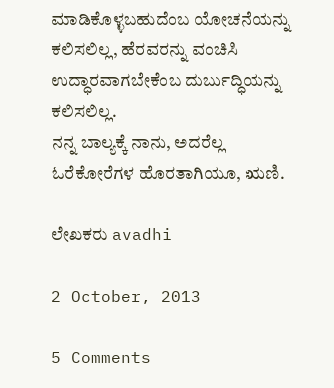ಮಾಡಿಕೊಳ್ಳಬಹುದೆಂಬ ಯೋಚನೆಯನ್ನು ಕಲಿಸಲಿಲ್ಲ, ಹೆರವರನ್ನು ವಂಚಿಸಿ ಉದ್ಧಾರವಾಗಬೇಕೆಂಬ ದುರ್ಬುದ್ಧಿಯನ್ನು ಕಲಿಸಲಿಲ್ಲ.
ನನ್ನ ಬಾಲ್ಯಕ್ಕೆ ನಾನು, ಅದರೆಲ್ಲ ಓರೆಕೋರೆಗಳ ಹೊರತಾಗಿಯೂ, ಋಣಿ.

ಲೇಖಕರು avadhi

2 October, 2013

5 Comments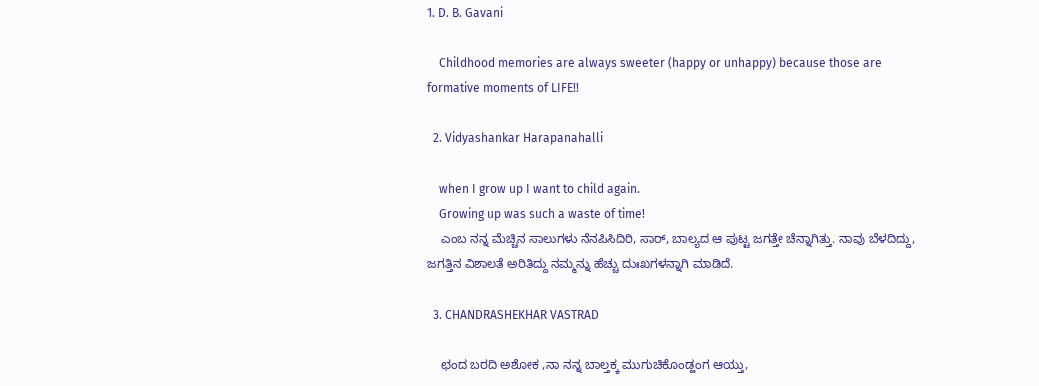1. D. B. Gavani

    Childhood memories are always sweeter (happy or unhappy) because those are formative moments of LIFE!!

  2. Vidyashankar Harapanahalli

    when I grow up I want to child again.
    Growing up was such a waste of time!
    ಎಂಬ ನನ್ನ ಮೆಚ್ಚಿನ ಸಾಲುಗಳು ನೆನಪಿಸಿದಿರಿ, ಸಾರ್, ಬಾಲ್ಯದ ಆ ಪುಟ್ಟ ಜಗತ್ತೇ ಚೆನ್ನಾಗಿತ್ತು. ನಾವು ಬೆಳದಿದ್ದು, ಜಗತ್ತಿನ ವಿಶಾಲತೆ ಅರಿತಿದ್ದು ನಮ್ಮನ್ನು ಹೆಚ್ಚು ದುಃಖಗಳನ್ನಾಗಿ ಮಾಡಿದೆ.

  3. CHANDRASHEKHAR VASTRAD

    ಛಂದ ಬರದಿ ಅಶೋಕ ,ನಾ ನನ್ನ ಬಾಲ್ತಕ್ಕ ಮುಗುಚಿಕೊಂಡ್ಹಂಗ ಆಯ್ತು,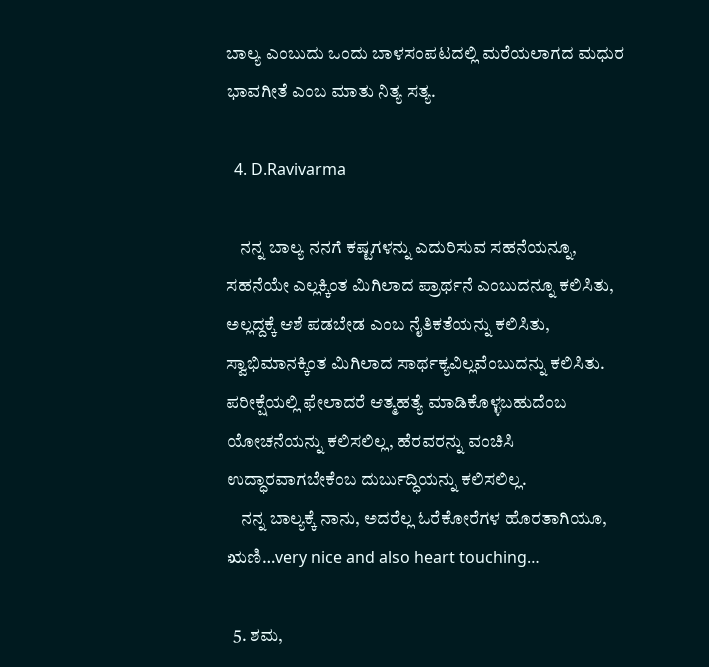ಬಾಲ್ಯ ಎಂಬುದು ಒಂದು ಬಾಳಸಂಪಟದಲ್ಲಿ ಮರೆಯಲಾಗದ ಮಧುರ ಭಾವಗೀತೆ ಎಂಬ ಮಾತು ನಿತ್ಯ ಸತ್ಯ.

  4. D.Ravivarma

    ನನ್ನ ಬಾಲ್ಯ ನನಗೆ ಕಷ್ಟಗಳನ್ನು ಎದುರಿಸುವ ಸಹನೆಯನ್ನೂ, ಸಹನೆಯೇ ಎಲ್ಲಕ್ಕಿಂತ ಮಿಗಿಲಾದ ಪ್ರಾರ್ಥನೆ ಎಂಬುದನ್ನೂ ಕಲಿಸಿತು, ಅಲ್ಲದ್ದಕ್ಕೆ ಆಶೆ ಪಡಬೇಡ ಎಂಬ ನೈತಿಕತೆಯನ್ನು ಕಲಿಸಿತು, ಸ್ವಾಭಿಮಾನಕ್ಕಿಂತ ಮಿಗಿಲಾದ ಸಾರ್ಥಕ್ಯವಿಲ್ಲವೆಂಬುದನ್ನು ಕಲಿಸಿತು. ಪರೀಕ್ಷೆಯಲ್ಲಿ ಫೇಲಾದರೆ ಆತ್ಮಹತ್ಯೆ ಮಾಡಿಕೊಳ್ಳಬಹುದೆಂಬ ಯೋಚನೆಯನ್ನು ಕಲಿಸಲಿಲ್ಲ, ಹೆರವರನ್ನು ವಂಚಿಸಿ ಉದ್ಧಾರವಾಗಬೇಕೆಂಬ ದುರ್ಬುದ್ಧಿಯನ್ನು ಕಲಿಸಲಿಲ್ಲ.
    ನನ್ನ ಬಾಲ್ಯಕ್ಕೆ ನಾನು, ಅದರೆಲ್ಲ ಓರೆಕೋರೆಗಳ ಹೊರತಾಗಿಯೂ, ಋಣಿ…very nice and also heart touching…

  5. ಶಮ,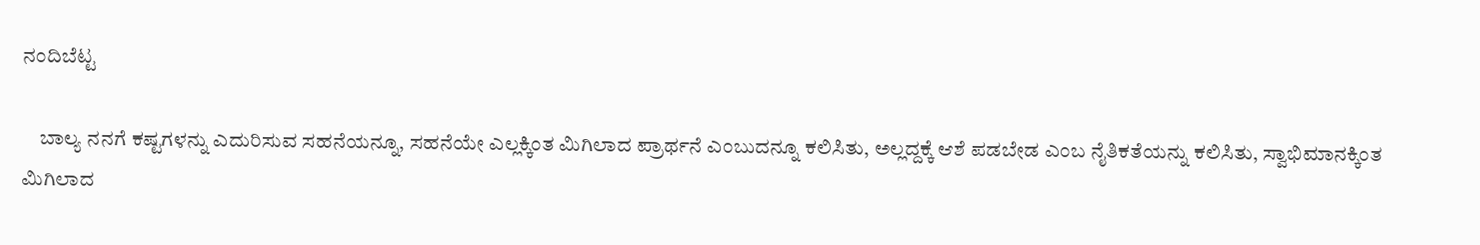ನಂದಿಬೆಟ್ಟ

    ಬಾಲ್ಯ ನನಗೆ ಕಷ್ಟಗಳನ್ನು ಎದುರಿಸುವ ಸಹನೆಯನ್ನೂ, ಸಹನೆಯೇ ಎಲ್ಲಕ್ಕಿಂತ ಮಿಗಿಲಾದ ಪ್ರಾರ್ಥನೆ ಎಂಬುದನ್ನೂ ಕಲಿಸಿತು, ಅಲ್ಲದ್ದಕ್ಕೆ ಆಶೆ ಪಡಬೇಡ ಎಂಬ ನೈತಿಕತೆಯನ್ನು ಕಲಿಸಿತು, ಸ್ವಾಭಿಮಾನಕ್ಕಿಂತ ಮಿಗಿಲಾದ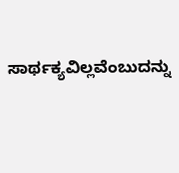ಸಾರ್ಥಕ್ಯವಿಲ್ಲವೆಂಬುದನ್ನು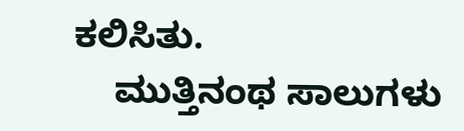ಕಲಿಸಿತು.
    ಮುತ್ತಿನಂಥ ಸಾಲುಗಳು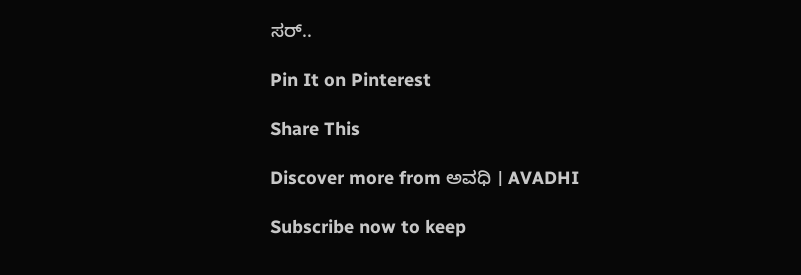ಸರ್..

Pin It on Pinterest

Share This

Discover more from ಅವಧಿ । AVADHI

Subscribe now to keep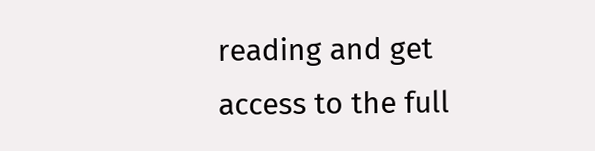reading and get access to the full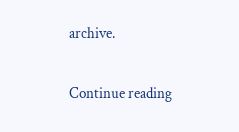archive.

Continue reading